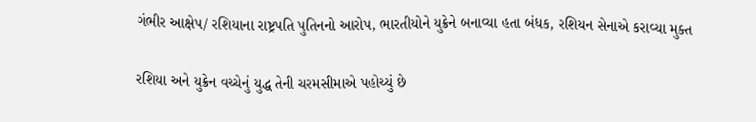ગંભીર આક્ષેપ/ રશિયાના રાષ્ટ્રપતિ પુતિનનો આરોપ, ભારતીયોને યુક્રેને બનાવ્યા હતા બંધક, રશિયન સેનાએ કરાવ્યા મુક્ત

રશિયા અને યુક્રેન વચ્ચેનું યુદ્ધ તેની ચરમસીમાએ પહોચ્યું છે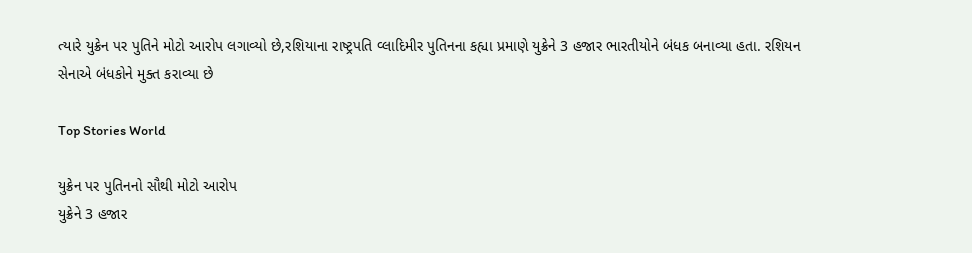ત્યારે યુક્રેન પર પુતિને મોટો આરોપ લગાવ્યો છે,રશિયાના રાષ્ટ્રપતિ વ્લાદિમીર પુતિનના કહ્યા પ્રમાણે યુક્રેને 3 હજાર ભારતીયોને બંધક બનાવ્યા હતા. રશિયન સેનાએ બંધકોને મુક્ત કરાવ્યા છે

Top Stories World

યુક્રેન પર પુતિનનો સૌથી મોટો આરોપ
યુક્રેને 3 હજાર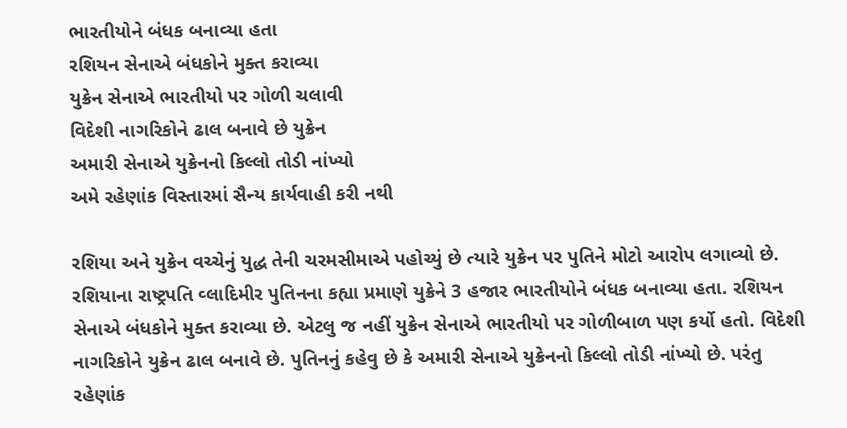ભારતીયોને બંધક બનાવ્યા હતા
રશિયન સેનાએ બંધકોને મુક્ત કરાવ્યા
યુક્રેન સેનાએ ભારતીયો પર ગોળી ચલાવી
વિદેશી નાગરિકોને ઢાલ બનાવે છે યુક્રેન
અમારી સેનાએ યુક્રેનનો કિલ્લો તોડી નાંખ્યો
અમે રહેણાંક વિસ્તારમાં સૈન્ય કાર્યવાહી કરી નથી

રશિયા અને યુક્રેન વચ્ચેનું યુદ્ધ તેની ચરમસીમાએ પહોચ્યું છે ત્યારે યુક્રેન પર પુતિને મોટો આરોપ લગાવ્યો છે.  રશિયાના રાષ્ટ્રપતિ વ્લાદિમીર પુતિનના કહ્યા પ્રમાણે યુક્રેને 3 હજાર ભારતીયોને બંધક બનાવ્યા હતા. રશિયન સેનાએ બંધકોને મુક્ત કરાવ્યા છે. એટલુ જ નહીં યુક્રેન સેનાએ ભારતીયો પર ગોળીબાળ પણ કર્યો હતો. વિદેશી નાગરિકોને યુક્રેન ઢાલ બનાવે છે. પુતિનનું કહેવુ છે કે અમારી સેનાએ યુક્રેનનો કિલ્લો તોડી નાંખ્યો છે. પરંતુ રહેણાંક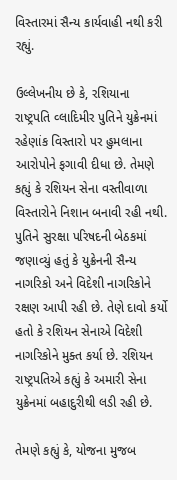વિસ્તારમાં સૈન્ય કાર્યવાહી નથી કરી રહ્યું.

ઉલ્લેખનીય છે કે, રશિયાના રાષ્ટ્રપતિ વ્લાદિમીર પુતિને યુક્રેનમાં રહેણાંક વિસ્તારો પર હુમલાના આરોપોને ફગાવી દીધા છે. તેમણે કહ્યું કે રશિયન સેના વસ્તીવાળા વિસ્તારોને નિશાન બનાવી રહી નથી. પુતિને સુરક્ષા પરિષદની બેઠકમાં જણાવ્યું હતું કે યુક્રેનની સૈન્ય નાગરિકો અને વિદેશી નાગરિકોને રક્ષણ આપી રહી છે. તેણે દાવો કર્યો હતો કે રશિયન સેનાએ વિદેશી નાગરિકોને મુક્ત કર્યા છે. રશિયન રાષ્ટ્રપતિએ કહ્યું કે અમારી સેના યુક્રેનમાં બહાદુરીથી લડી રહી છે.

તેમણે કહ્યું કે, યોજના મુજબ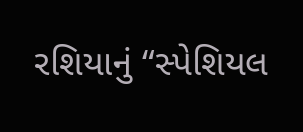રશિયાનું “સ્પેશિયલ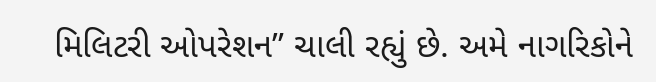મિલિટરી ઓપરેશન” ચાલી રહ્યું છે. અમે નાગરિકોને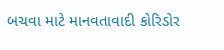બચવા માટે માનવતાવાદી કોરિડોર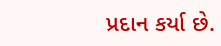પ્રદાન કર્યા છે.